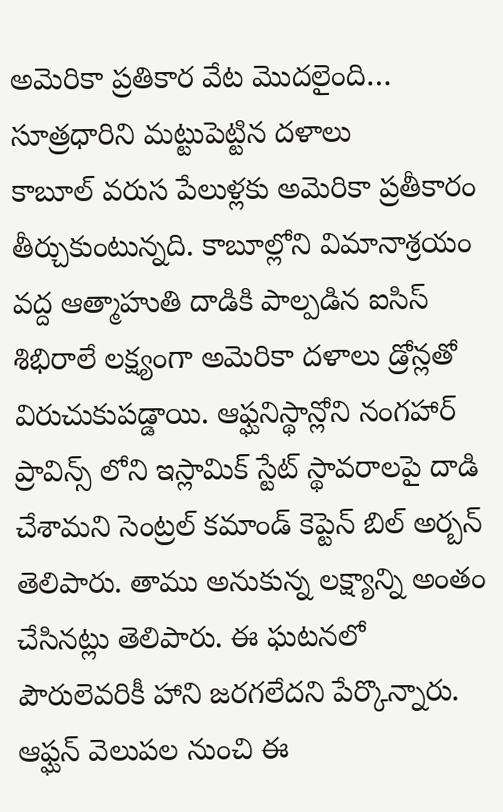అమెరికా ప్రతికార వేట మొదలైంది… సూత్రధారిని మట్టుపెట్టిన దళాలు
కాబూల్ వరుస పేలుళ్లకు అమెరికా ప్రతీకారం తీర్చుకుంటున్నది. కాబూల్లోని విమానాశ్రయం వద్ద ఆత్మాహుతి దాడికి పాల్పడిన ఐసిస్ శిభిరాలే లక్ష్యంగా అమెరికా దళాలు డ్రోన్లతో విరుచుకుపడ్డాయి. ఆఫ్ఘనిస్థాన్లోని నంగహార్ ప్రావిన్స్ లోని ఇస్లామిక్ స్టేట్ స్థావరాలపై దాడి చేశామని సెంట్రల్ కమాండ్ కెప్టెన్ బిల్ అర్బన్ తెలిపారు. తాము అనుకున్న లక్ష్యాన్ని అంతం చేసినట్లు తెలిపారు. ఈ ఘటనలో పౌరులెవరికీ హాని జరగలేదని పేర్కొన్నారు. ఆఫ్ఘన్ వెలుపల నుంచి ఈ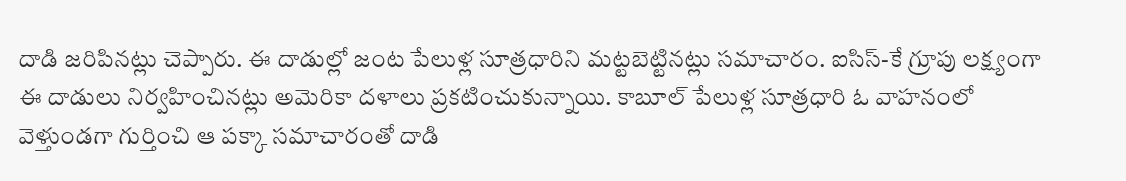దాడి జరిపినట్లు చెప్పారు. ఈ దాడుల్లో జంట పేలుళ్ల సూత్రధారిని మట్టబెట్టినట్లు సమాచారం. ఐసిస్-కే గ్రూపు లక్ష్యంగా ఈ దాడులు నిర్వహించినట్లు అమెరికా దళాలు ప్రకటించుకున్నాయి. కాబూల్ పేలుళ్ల సూత్రధారి ఓ వాహనంలో వెళ్తుండగా గుర్తించి ఆ పక్కా సమాచారంతో దాడి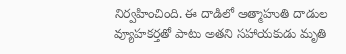నిర్వహించింది. ఈ దాడిలో ఆత్మాహుతి దాడుల వ్యూహకర్తతో పాటు అతని సహాయకుడు మృతి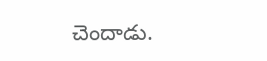చెందాడు.